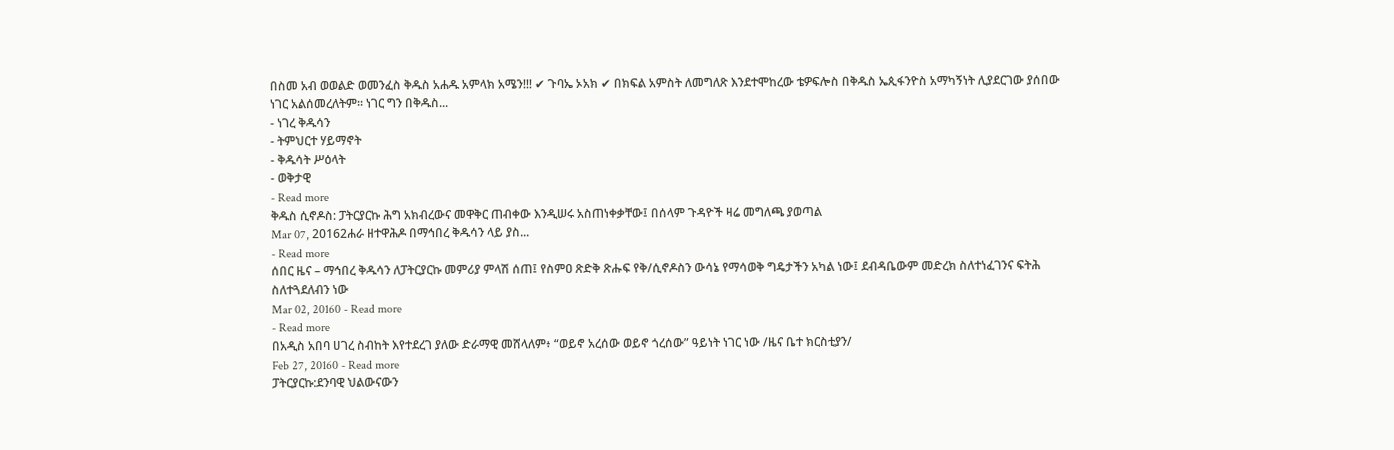በስመ አብ ወወልድ ወመንፈስ ቅዱስ አሐዱ አምላክ አሜን!!! ✔ ጉባኤ ኦአክ ✔ በክፍል አምስት ለመግለጽ እንደተሞከረው ቴዎፍሎስ በቅዱስ ኤጲፋንዮስ አማካኝነት ሊያደርገው ያሰበው ነገር አልሰመረለትም፡፡ ነገር ግን በቅዱስ...
- ነገረ ቅዱሳን
- ትምህርተ ሃይማኖት
- ቅዱሳት ሥዕላት
- ወቅታዊ
- Read more
ቅዱስ ሲኖዶስ: ፓትርያርኩ ሕግ አክብረውና መዋቅር ጠብቀው እንዲሠሩ አስጠነቀቃቸው፤ በሰላም ጉዳዮች ዛሬ መግለጫ ያወጣል
Mar 07, 20162ሐራ ዘተዋሕዶ በማኅበረ ቅዱሳን ላይ ያስ...
- Read more
ሰበር ዜና – ማኅበረ ቅዱሳን ለፓትርያርኩ መምሪያ ምላሽ ሰጠ፤ የስምዐ ጽድቅ ጽሑፍ የቅ/ሲኖዶስን ውሳኔ የማሳወቅ ግዴታችን አካል ነው፤ ደብዳቤውም መድረክ ስለተነፈገንና ፍትሕ ስለተጓደለብን ነው
Mar 02, 20160 - Read more
- Read more
በአዲስ አበባ ሀገረ ስብከት እየተደረገ ያለው ድራማዊ መሸላለም፥ “ወይኖ አረሰው ወይኖ ጎረሰው” ዓይነት ነገር ነው /ዜና ቤተ ክርስቲያን/
Feb 27, 20160 - Read more
ፓትርያርኩ:ደንባዊ ህልውናውን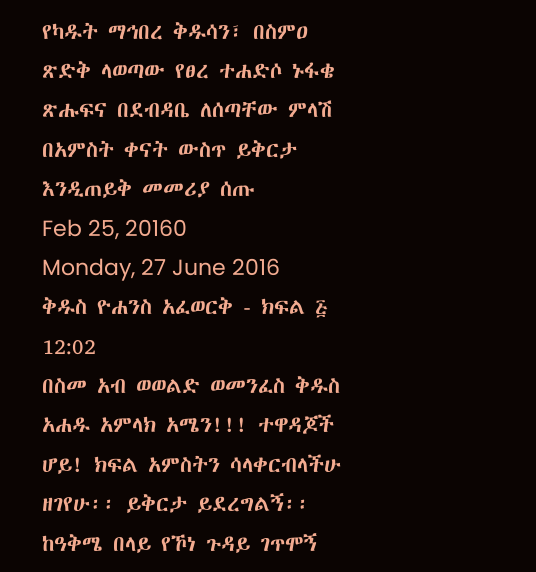የካዱት ማኅበረ ቅዱሳን፣ በስምዐ ጽድቅ ላወጣው የፀረ ተሐድሶ ኑፋቄ ጽሑፍና በደብዳቤ ለሰጣቸው ምላሽ በአምስት ቀናት ውስጥ ይቅርታ እንዲጠይቅ መመሪያ ሰጡ
Feb 25, 20160
Monday, 27 June 2016
ቅዱስ ዮሐንስ አፈወርቅ - ክፍል ፭
12:02
በስመ አብ ወወልድ ወመንፈስ ቅዱስ አሐዱ አምላክ አሜን!!! ተዋዳጆች ሆይ! ክፍል አምስትን ሳላቀርብላችሁ ዘገየሁ፡፡ ይቅርታ ይደረግልኝ፡፡ ከዓቅሜ በላይ የኾነ ጉዳይ ገጥሞኝ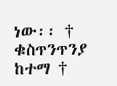ነው፡፡ † ቁስጥንጥንያ ከተማ †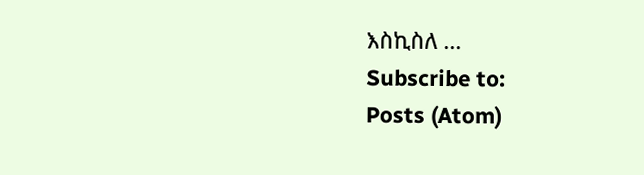እስኪስለ ...
Subscribe to:
Posts (Atom)